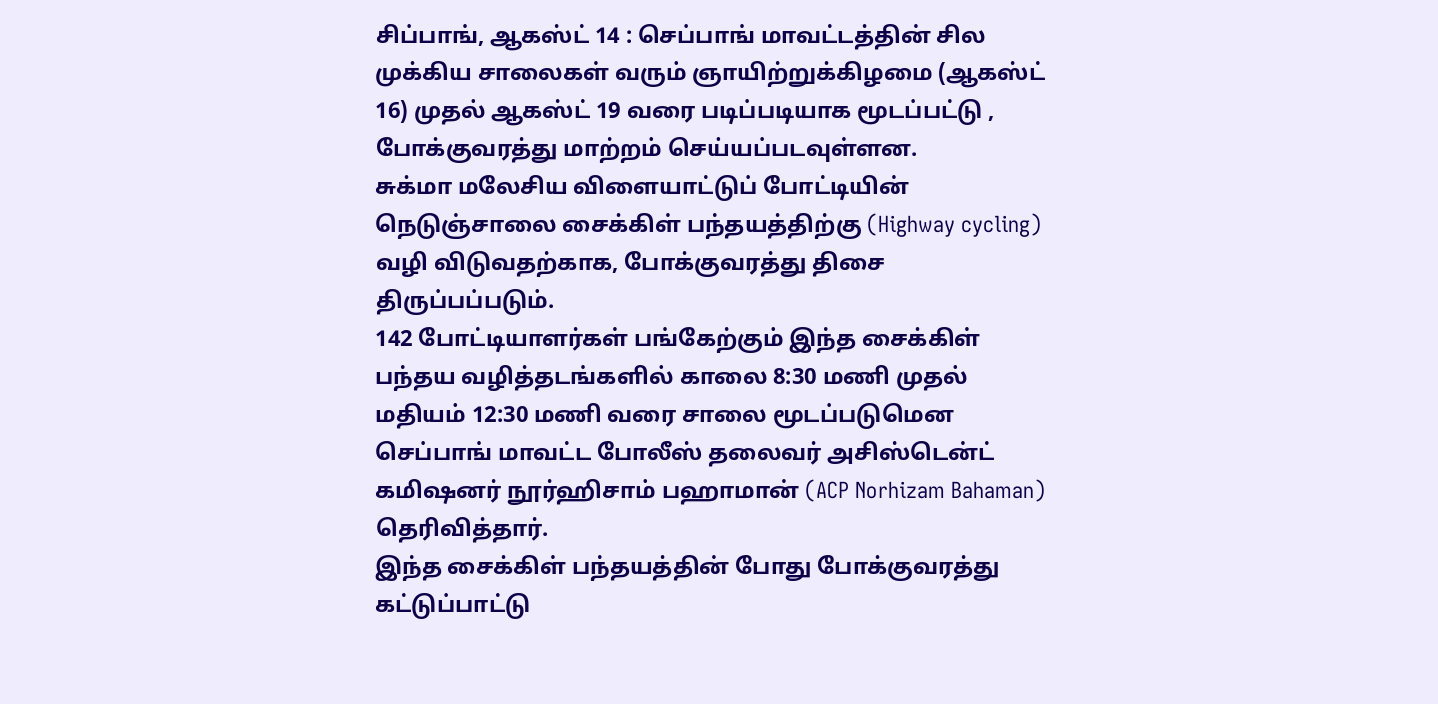சிப்பாங், ஆகஸ்ட் 14 : செப்பாங் மாவட்டத்தின் சில முக்கிய சாலைகள் வரும் ஞாயிற்றுக்கிழமை (ஆகஸ்ட் 16) முதல் ஆகஸ்ட் 19 வரை படிப்படியாக மூடப்பட்டு , போக்குவரத்து மாற்றம் செய்யப்படவுள்ளன.
சுக்மா மலேசிய விளையாட்டுப் போட்டியின் நெடுஞ்சாலை சைக்கிள் பந்தயத்திற்கு (Highway cycling) வழி விடுவதற்காக, போக்குவரத்து திசை திருப்பப்படும்.
142 போட்டியாளர்கள் பங்கேற்கும் இந்த சைக்கிள் பந்தய வழித்தடங்களில் காலை 8:30 மணி முதல் மதியம் 12:30 மணி வரை சாலை மூடப்படுமென செப்பாங் மாவட்ட போலீஸ் தலைவர் அசிஸ்டென்ட் கமிஷனர் நூர்ஹிசாம் பஹாமான் (ACP Norhizam Bahaman) தெரிவித்தார்.
இந்த சைக்கிள் பந்தயத்தின் போது போக்குவரத்து கட்டுப்பாட்டு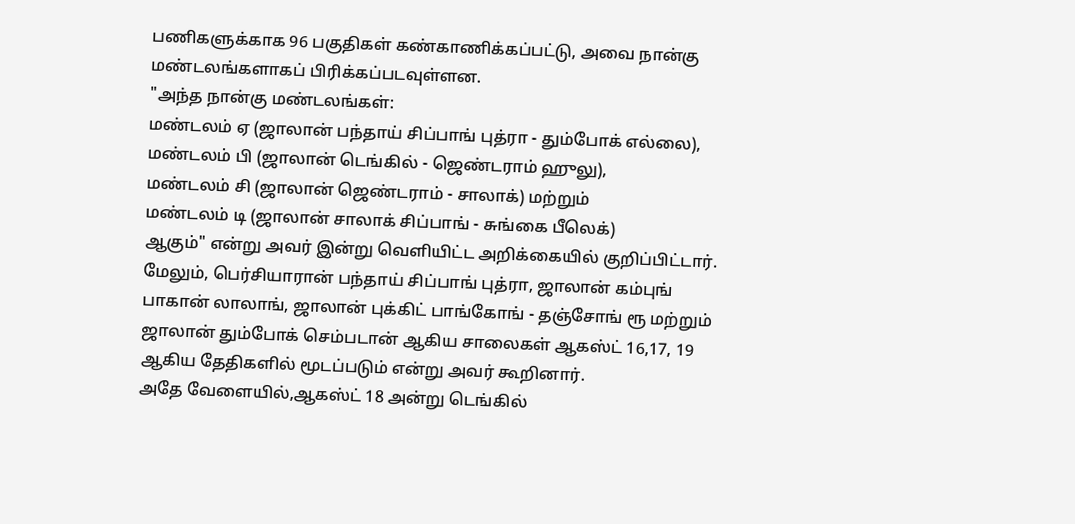பணிகளுக்காக 96 பகுதிகள் கண்காணிக்கப்பட்டு, அவை நான்கு மண்டலங்களாகப் பிரிக்கப்படவுள்ளன.
"அந்த நான்கு மண்டலங்கள்:
மண்டலம் ஏ (ஜாலான் பந்தாய் சிப்பாங் புத்ரா - தும்போக் எல்லை),
மண்டலம் பி (ஜாலான் டெங்கில் - ஜெண்டராம் ஹுலு),
மண்டலம் சி (ஜாலான் ஜெண்டராம் - சாலாக்) மற்றும்
மண்டலம் டி (ஜாலான் சாலாக் சிப்பாங் - சுங்கை பீலெக்)
ஆகும்" என்று அவர் இன்று வெளியிட்ட அறிக்கையில் குறிப்பிட்டார்.
மேலும், பெர்சியாரான் பந்தாய் சிப்பாங் புத்ரா, ஜாலான் கம்புங் பாகான் லாலாங், ஜாலான் புக்கிட் பாங்கோங் - தஞ்சோங் ரூ மற்றும் ஜாலான் தும்போக் செம்படான் ஆகிய சாலைகள் ஆகஸ்ட் 16,17, 19 ஆகிய தேதிகளில் மூடப்படும் என்று அவர் கூறினார்.
அதே வேளையில்,ஆகஸ்ட் 18 அன்று டெங்கில்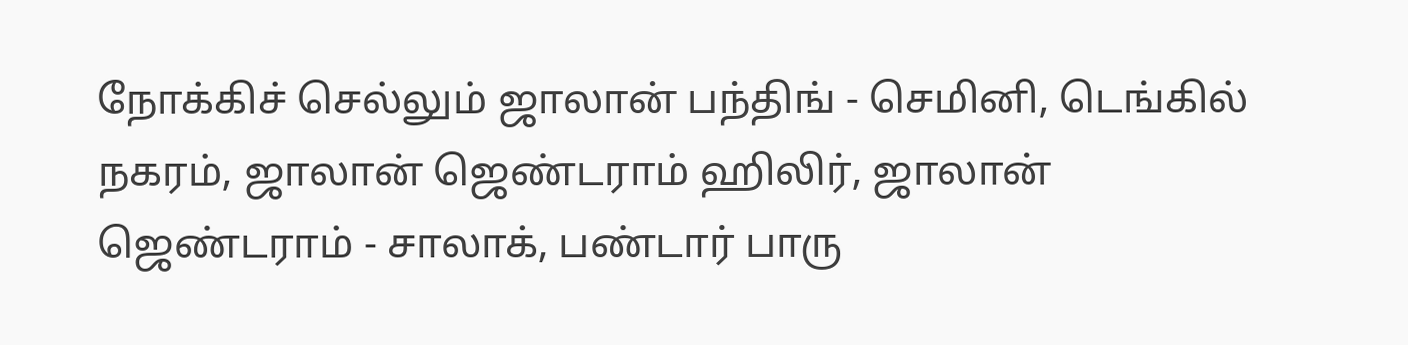நோக்கிச் செல்லும் ஜாலான் பந்திங் - செமினி, டெங்கில் நகரம், ஜாலான் ஜெண்டராம் ஹிலிர், ஜாலான் ஜெண்டராம் - சாலாக், பண்டார் பாரு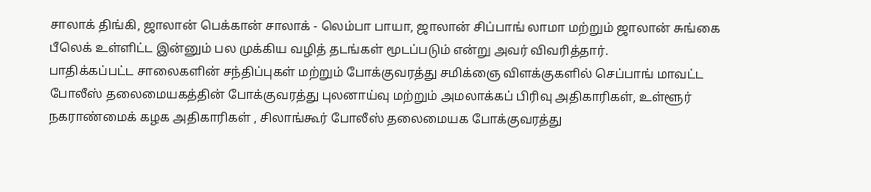சாலாக் திங்கி, ஜாலான் பெக்கான் சாலாக் - லெம்பா பாயா, ஜாலான் சிப்பாங் லாமா மற்றும் ஜாலான் சுங்கை பீலெக் உள்ளிட்ட இன்னும் பல முக்கிய வழித் தடங்கள் மூடப்படும் என்று அவர் விவரித்தார்.
பாதிக்கப்பட்ட சாலைகளின் சந்திப்புகள் மற்றும் போக்குவரத்து சமிக்ஞை விளக்குகளில் செப்பாங் மாவட்ட போலீஸ் தலைமையகத்தின் போக்குவரத்து புலனாய்வு மற்றும் அமலாக்கப் பிரிவு அதிகாரிகள், உள்ளூர் நகராண்மைக் கழக அதிகாரிகள் , சிலாங்கூர் போலீஸ் தலைமையக போக்குவரத்து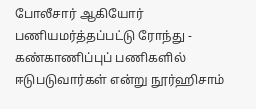போலீசார் ஆகியோர் பணியமர்த்தப்பட்டு ரோந்து - கண்காணிப்புப் பணிகளில் ஈடுபடுவார்கள் என்று நூர்ஹிசாம்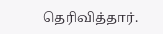தெரிவித்தார்.